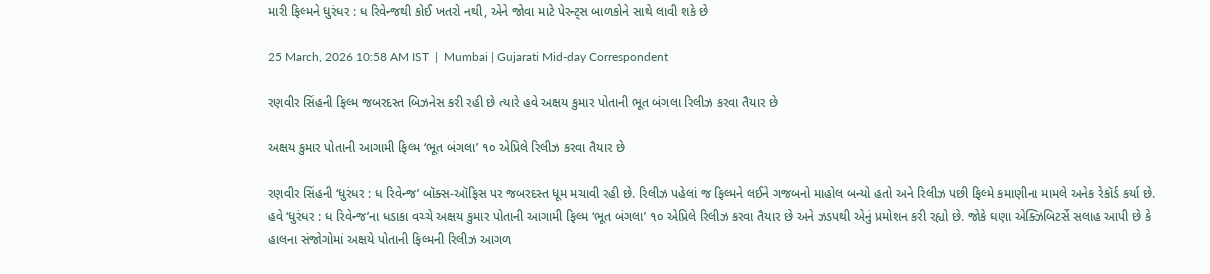મારી ફિલ્મને ધુરંધર : ધ રિવેન્જથી કોઈ ખતરો નથી, એને જોવા માટે પેરન્ટ્સ બાળકોને સાથે લાવી શકે છે

25 March, 2026 10:58 AM IST  |  Mumbai | Gujarati Mid-day Correspondent

રણવીર સિંહની ફિલ્મ જબરદસ્ત બિઝનેસ કરી રહી છે ત્યારે હવે અક્ષય કુમાર પોતાની ભૂત બંગલા રિલીઝ કરવા તૈયાર છે

અક્ષય કુમાર પોતાની આગામી ફિલ્મ ‘ભૂત બંગલા’ ૧૦ એપ્રિલે રિલીઝ કરવા તૈયાર છે

રણવીર સિંહની ‘ધુરંધર : ધ રિવેન્જ’ બૉક્સ-ઑફિસ પર જબરદસ્ત ધૂમ મચાવી રહી છે. રિલીઝ પહેલાં જ ફિલ્મને લઈને ગજબનો માહોલ બન્યો હતો અને રિલીઝ પછી ફિલ્મે કમાણીના મામલે અનેક રેકૉર્ડ કર્યા છે. હવે ‘ધુરંધર : ધ રિવેન્જ’ના ધડાકા વચ્ચે અક્ષય કુમાર પોતાની આગામી ફિલ્મ ‘ભૂત બંગલા’ ૧૦ એપ્રિલે રિલીઝ કરવા તૈયાર છે અને ઝડપથી એનું પ્રમોશન કરી રહ્યો છે. જોકે ઘણા એક્ઝિબિટર્સે સલાહ આપી છે કે હાલના સંજોગોમાં અક્ષયે પોતાની ફિલ્મની રિલીઝ આગળ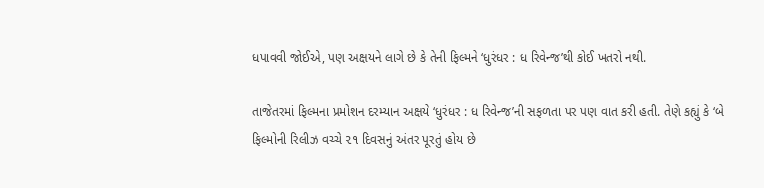ધપાવવી જોઈએ, પણ અક્ષયને લાગે છે કે તેની ફિલ્મને ‘ધુરંધર : ધ રિવેન્જ’થી કોઈ ખતરો નથી.

તાજેતરમાં ફિલ્મના પ્રમોશન દરમ્યાન અક્ષયે ‘ધુરંધર : ધ રિવેન્જ’ની સફળતા પર પણ વાત કરી હતી. તેણે કહ્યું કે ‘બે ફિલ્મોની રિલીઝ વચ્ચે ૨૧ દિવસનું અંતર પૂરતું હોય છે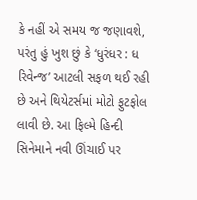કે નહીં એ સમય જ જણાવશે, પરંતુ હું ખુશ છું કે ‘ધુરંધર : ધ રિવેન્જ’ આટલી સફળ થઈ રહી છે અને થિયેટર્સમાં મોટો ફુટફોલ લાવી છે. આ ફિલ્મે હિન્દી સિનેમાને નવી ઊંચાઈ પર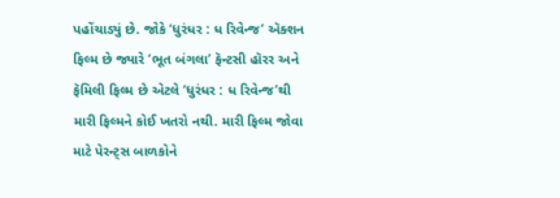પહોંચાડ્યું છે. જોકે ‘ધુરંધર : ધ રિવેન્જ’ ઍક્શન ફિલ્મ છે જ્યારે ‘ભૂત બંગલા’ ફૅન્ટસી હૉરર અને ફૅમિલી ફિલ્મ છે એટલે ‘ધુરંધર : ધ રિવેન્જ’થી મારી ફિલ્મને કોઈ ખતરો નથી. મારી ફિલ્મ જોવા માટે પેરન્ટ્સ બાળકોને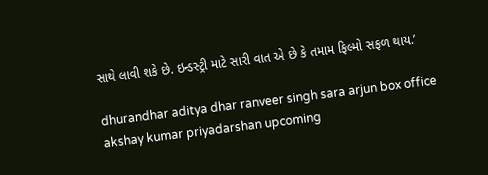સાથે લાવી શકે છે. ઇન્ડસ્ટ્રી માટે સારી વાત એ છે કે તમામ ફિલ્મો સફળ થાય.’

dhurandhar aditya dhar ranveer singh sara arjun box office akshay kumar priyadarshan upcoming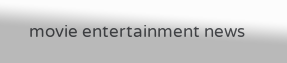movie entertainment news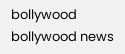bollywood bollywood news